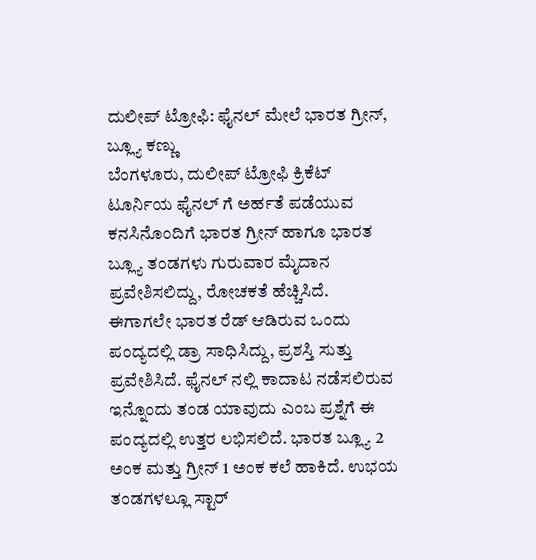ದುಲೀಪ್ ಟ್ರೋಫಿ: ಫೈನಲ್ ಮೇಲೆ ಭಾರತ ಗ್ರೀನ್, ಬ್ಲ್ಯೂ ಕಣ್ಣು
ಬೆಂಗಳೂರು, ದುಲೀಪ್ ಟ್ರೋಫಿ ಕ್ರಿಕೆಟ್ ಟೂರ್ನಿಯ ಫೈನಲ್ ಗೆ ಅರ್ಹತೆ ಪಡೆಯುವ ಕನಸಿನೊಂದಿಗೆ ಭಾರತ ಗ್ರೀನ್ ಹಾಗೂ ಭಾರತ ಬ್ಲ್ಯೂ ತಂಡಗಳು ಗುರುವಾರ ಮೈದಾನ ಪ್ರವೇಶಿಸಲಿದ್ದು, ರೋಚಕತೆ ಹೆಚ್ಚಿಸಿದೆ.
ಈಗಾಗಲೇ ಭಾರತ ರೆಡ್ ಆಡಿರುವ ಒಂದು ಪಂದ್ಯದಲ್ಲಿ ಡ್ರಾ ಸಾಧಿಸಿದ್ದು, ಪ್ರಶಸ್ತಿ ಸುತ್ತು ಪ್ರವೇಶಿಸಿದೆ. ಫೈನಲ್ ನಲ್ಲಿ ಕಾದಾಟ ನಡೆಸಲಿರುವ ಇನ್ನೊಂದು ತಂಡ ಯಾವುದು ಎಂಬ ಪ್ರಶ್ನೆಗೆ ಈ ಪಂದ್ಯದಲ್ಲಿ ಉತ್ತರ ಲಭಿಸಲಿದೆ. ಭಾರತ ಬ್ಲ್ಯೂ 2 ಅಂಕ ಮತ್ತು ಗ್ರೀನ್ 1 ಅಂಕ ಕಲೆ ಹಾಕಿದೆ. ಉಭಯ ತಂಡಗಳಲ್ಲೂ ಸ್ಟಾರ್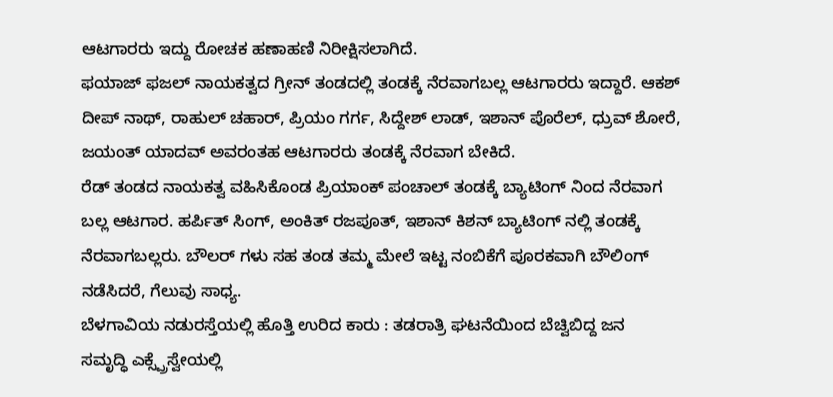ಆಟಗಾರರು ಇದ್ದು ರೋಚಕ ಹಣಾಹಣಿ ನಿರೀಕ್ಷಿಸಲಾಗಿದೆ.
ಫಯಾಜ್ ಫಜಲ್ ನಾಯಕತ್ವದ ಗ್ರೀನ್ ತಂಡದಲ್ಲಿ ತಂಡಕ್ಕೆ ನೆರವಾಗಬಲ್ಲ ಆಟಗಾರರು ಇದ್ದಾರೆ. ಆಕಶ್ ದೀಪ್ ನಾಥ್, ರಾಹುಲ್ ಚಹಾರ್, ಪ್ರಿಯಂ ಗರ್ಗ, ಸಿದ್ದೇಶ್ ಲಾಡ್, ಇಶಾನ್ ಪೊರೆಲ್, ಧ್ರುವ್ ಶೋರೆ, ಜಯಂತ್ ಯಾದವ್ ಅವರಂತಹ ಆಟಗಾರರು ತಂಡಕ್ಕೆ ನೆರವಾಗ ಬೇಕಿದೆ.
ರೆಡ್ ತಂಡದ ನಾಯಕತ್ವ ವಹಿಸಿಕೊಂಡ ಪ್ರಿಯಾಂಕ್ ಪಂಚಾಲ್ ತಂಡಕ್ಕೆ ಬ್ಯಾಟಿಂಗ್ ನಿಂದ ನೆರವಾಗ ಬಲ್ಲ ಆಟಗಾರ. ಹರ್ಪಿತ್ ಸಿಂಗ್, ಅಂಕಿತ್ ರಜಪೂತ್, ಇಶಾನ್ ಕಿಶನ್ ಬ್ಯಾಟಿಂಗ್ ನಲ್ಲಿ ತಂಡಕ್ಕೆ ನೆರವಾಗಬಲ್ಲರು. ಬೌಲರ್ ಗಳು ಸಹ ತಂಡ ತಮ್ಮ ಮೇಲೆ ಇಟ್ಟ ನಂಬಿಕೆಗೆ ಪೂರಕವಾಗಿ ಬೌಲಿಂಗ್ ನಡೆಸಿದರೆ, ಗೆಲುವು ಸಾಧ್ಯ.
ಬೆಳಗಾವಿಯ ನಡುರಸ್ತೆಯಲ್ಲಿ ಹೊತ್ತಿ ಉರಿದ ಕಾರು : ತಡರಾತ್ರಿ ಘಟನೆಯಿಂದ ಬೆಚ್ವಿಬಿದ್ದ ಜನ
ಸಮೃದ್ಧಿ ಎಕ್ಸ್ಪ್ರೆಸ್ವೇಯಲ್ಲಿ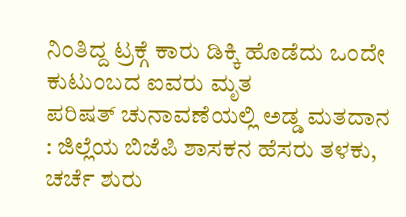ನಿಂತಿದ್ದ ಟ್ರಕ್ಗೆ ಕಾರು ಡಿಕ್ಕಿ ಹೊಡೆದು ಒಂದೇ ಕುಟುಂಬದ ಐವರು ಮೃತ
ಪರಿಷತ್ ಚುನಾವಣೆಯಲ್ಲಿ ಅಡ್ಡ ಮತದಾನ : ಜಿಲ್ಲೆಯ ಬಿಜೆಪಿ ಶಾಸಕನ ಹೆಸರು ತಳಕು, ಚರ್ಚೆ ಶುರು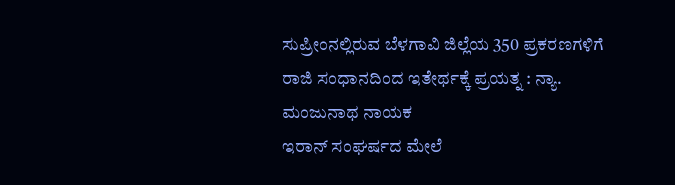ಸುಪ್ರೀಂನಲ್ಲಿರುವ ಬೆಳಗಾವಿ ಜಿಲ್ಲೆಯ 350 ಪ್ರಕರಣಗಳಿಗೆ ರಾಜಿ ಸಂಧಾನದಿಂದ ಇತೇರ್ಥಕ್ಕೆ ಪ್ರಯತ್ನ : ನ್ಯಾ. ಮಂಜುನಾಥ ನಾಯಕ
ಇರಾನ್ ಸಂಘರ್ಷದ ಮೇಲೆ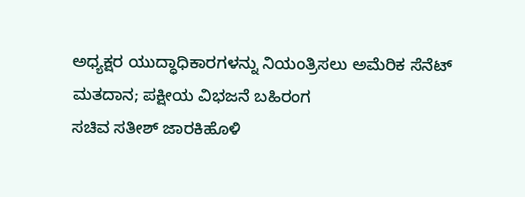ಅಧ್ಯಕ್ಷರ ಯುದ್ಧಾಧಿಕಾರಗಳನ್ನು ನಿಯಂತ್ರಿಸಲು ಅಮೆರಿಕ ಸೆನೆಟ್ ಮತದಾನ; ಪಕ್ಷೀಯ ವಿಭಜನೆ ಬಹಿರಂಗ
ಸಚಿವ ಸತೀಶ್ ಜಾರಕಿಹೊಳಿ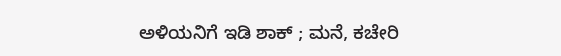ಅಳಿಯನಿಗೆ ಇಡಿ ಶಾಕ್ ; ಮನೆ, ಕಚೇರಿ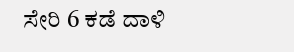ಸೇರಿ 6 ಕಡೆ ದಾಳಿ